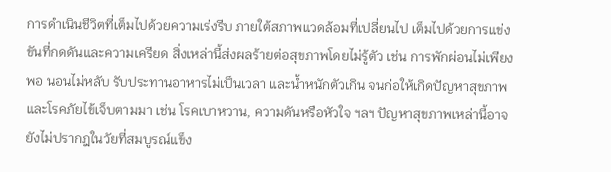การดำเนินชีวิตที่เต็มไปด้วยความเร่งรีบ ภายใต้สภาพแวดล้อมที่เปลี่ยนไป เต็มไปด้วยการแข่งขันที่กดดันและความเครียด สิ่งเหล่านี้ส่งผลร้ายต่อสุขภาพโดยไม่รู้ตัว เช่น การพักผ่อนไม่เพียงพอ นอนไม่หลับ รับประทานอาหารไม่เป็นเวลา และน้ำหนักตัวเกิน จนก่อให้เกิดปัญหาสุขภาพและโรคภัยไข้เจ็บตามมา เช่น โรคเบาหวาน, ความดันหรือหัวใจ ฯลฯ ปัญหาสุขภาพเหล่านี้อาจยังไม่ปรากฎในวัยที่สมบูรณ์แข็ง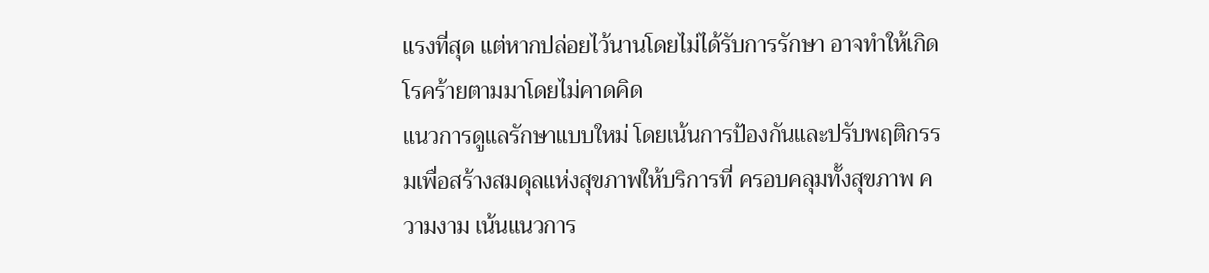แรงที่สุด แต่หากปล่อยไว้นานโดยไม่ได้รับการรักษา อาจทำให้เกิดโรคร้ายตามมาโดยไม่คาดคิด
แนวการดูแลรักษาแบบใหม่ โดยเน้นการป้องกันและปรับพฤติกรรมเพื่อสร้างสมดุลแห่งสุขภาพให้บริการที่ ครอบคลุมทั้งสุขภาพ ความงาม เน้นแนวการ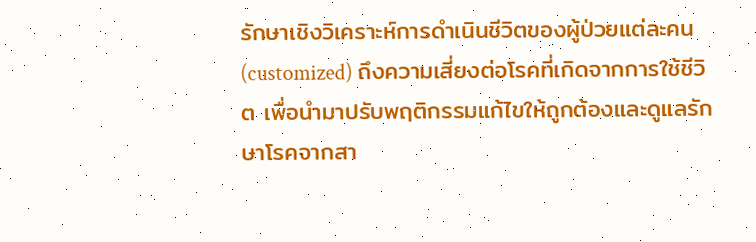รักษาเชิงวิเคราะห์การดำเนินชีวิตของผู้ป่วยแต่ละคน (customized) ถึงความเสี่ยงต่อโรคที่เกิดจากการใช้ชีวิต เพื่อนำมาปรับพฤติกรรมแก้ไขให้ถูกต้องและดูแลรักษาโรคจากสา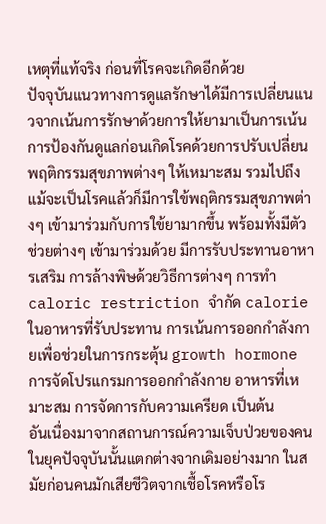เหตุที่แท้จริง ก่อนที่โรคจะเกิดอีกด้วย
ปัจจุบันแนวทางการดูแลรักษาได้มีการเปลี่ยนแนวจากเน้นการรักษาด้วยการให้ยามาเป็นการเน้นการป้องกันดูแลก่อนเกิดโรคด้วยการปรับเปลี่ยนพฤติกรรมสุขภาพต่างๆ ให้เหมาะสม รวมไปถึงแม้จะเป็นโรคแล้วก็มีการใข้พฤติกรรมสุขภาพต่างๆ เข้ามาร่วมกับการใข้ยามากขึ้น พร้อมทั้งมีตัวช่วยต่างๆ เข้ามาร่วมด้วย มีการรับประทานอาหารเสริม การล้างพิษด้วยวิธีการต่างๆ การทำ caloric restriction จำกัด calorie ในอาหารที่รับประทาน การเน้นการออกกำลังกายเพื่อช่วยในการกระตุ้น growth hormone การจัดโปรแกรมการออกกำลังกาย อาหารที่เหมาะสม การจัดการกับความเครียด เป็นต้น
อันเนื่องมาจากสถานการณ์ความเจ็บป่วยของคนในยุคปัจจุบันนั้นแตกต่างจากเดิมอย่างมาก ในสมัยก่อนคนมักเสียชีวิตจากเชื้อโรคหรือโร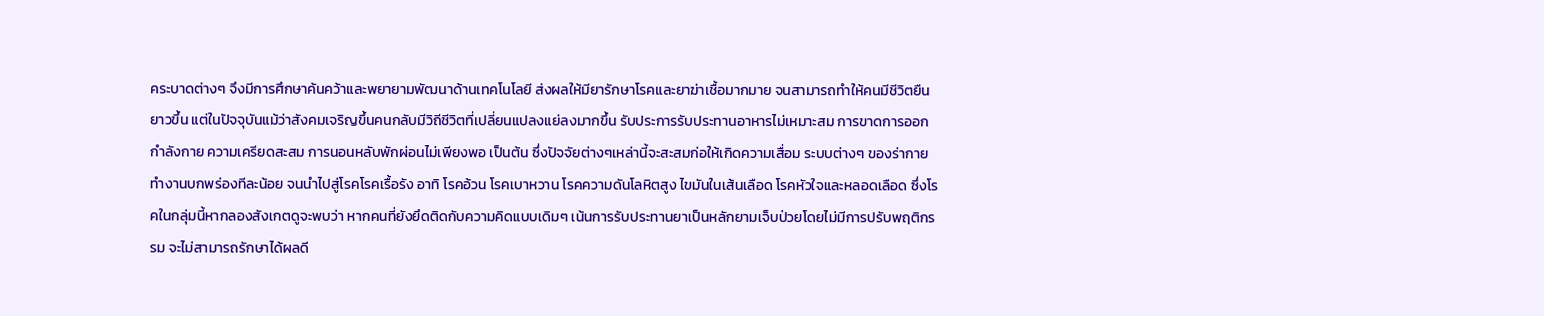คระบาดต่างๆ จึงมีการศึกษาค้นคว้าและพยายามพัฒนาด้านเทคโนโลยี ส่งผลให้มียารักษาโรคและยาฆ่าเชื้อมากมาย จนสามารถทำให้คนมีชีวิตยืนยาวขึ้น แต่ในปัจจุบันแม้ว่าสังคมเจริญขึ้นคนกลับมีวิถีชีวิตที่เปลี่ยนแปลงแย่ลงมากขึ้น รับประการรับประทานอาหารไม่เหมาะสม การขาดการออกกำลังกาย ความเครียดสะสม การนอนหลับพักผ่อนไม่เพียงพอ เป็นต้น ซึ่งปัจจัยต่างๆเหล่านี้จะสะสมก่อให้เกิดความเสื่อม ระบบต่างๆ ของร่ากายทำงานบกพร่องทีละน้อย จนนำไปสู่โรคโรคเรื้อรัง อาทิ โรคอ้วน โรคเบาหวาน โรคความดันโลหิตสูง ไขมันในเส้นเลือด โรคหัวใจและหลอดเลือด ซึ่งโรคในกลุ่มนี้หากลองสังเกตดูจะพบว่า หากคนที่ยังยึดติดกับความคิดแบบเดิมๆ เน้นการรับประทานยาเป็นหลักยามเจ็บป่วยโดยไม่มีการปรับพฤติกรรม จะไม่สามารถรักษาได้ผลดี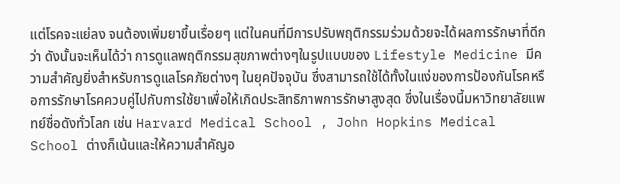แต่โรคจะแย่ลง จนต้องเพิ่มยาขึ้นเรื่อยๆ แต่ในคนที่มีการปรับพฤติกรรมร่วมด้วยจะได้ผลการรักษาที่ดีกว่า ดังนั้นจะเห็นได้ว่า การดูแลพฤติกรรมสุขภาพต่างๆในรูปแบบของ Lifestyle Medicine มีความสำคัญยิ่งสำหรับการดูแลโรคภัยต่างๆ ในยุคปัจจุบัน ซึ่งสามารถใช้ได้ทั้งในแง่ของการป้องกันโรคหรือการรักษาโรคควบคู่ไปกับการใช้ยาเพื่อให้เกิดประสิทธิภาพการรักษาสูงสุด ซึ่งในเรื่องนี้มหาวิทยาลัยแพทย์ชื่อดังทั่วโลก เช่น Harvard Medical School , John Hopkins Medical School ต่างก็เน้นและให้ความสำคัญอ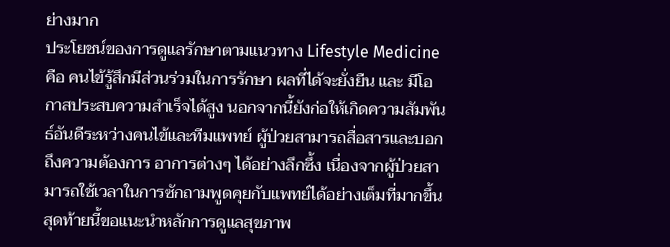ย่างมาก
ประโยชน์ของการดูแลรักษาตามแนวทาง Lifestyle Medicine คือ คนไข้รู้สึกมีส่วนร่วมในการรักษา ผลที่ได้จะยั่งยืน และ มีโอกาสประสบความสำเร็จได้สูง นอกจากนี้ยังก่อให้เกิดความสัมพันธ์อันดีระหว่างคนไข้และทีมแพทย์ ผู้ป่วยสามารถสื่อสารและบอกถึงความต้องการ อาการต่างๆ ได้อย่างลึกซึ้ง เนื่องจากผู้ป่วยสามารถใช้เวลาในการซักถามพูดคุยกับแพทย์ได้อย่างเต็มที่มากขึ้น
สุดท้ายนี้ขอแนะนำหลักการดูแลสุขภาพ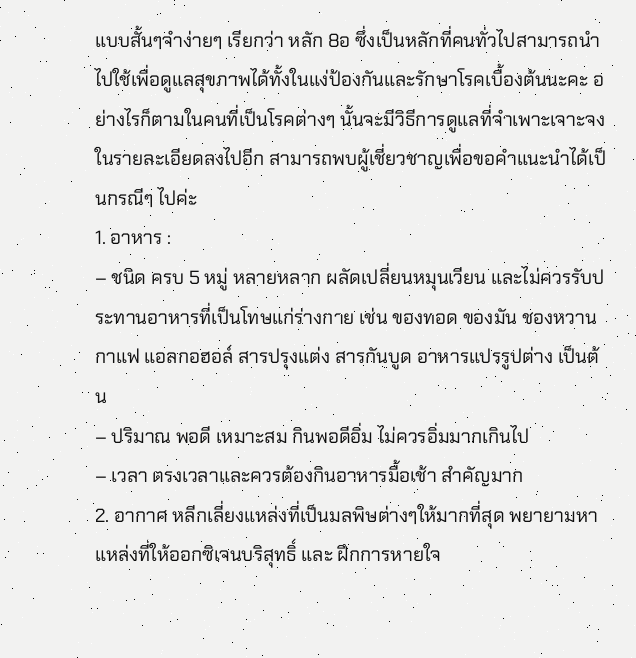แบบสั้นๆจำง่ายๆ เรียกว่า หลัก 8อ ซึ่งเป็นหลักที่คนทั่วไปสามารถนำไปใช้เพื่อดูแลสุขภาพได้ทั้งในแง่ป้องกันและรักษาโรคเบื้องต้นนะคะ อย่างไรก็ตามในคนที่เป็นโรคต่างๆ นั้นจะมีวิธีการดูแลที่จำเพาะเจาะจงในรายละเอียดลงไปอีก สามารถพบผู้เชี่ยวชาญเพื่อขอคำแนะนำได้เป็นกรณีๆ ไปค่ะ
1. อาหาร :
– ชนิด ครบ 5 หมู่ หลายหลาก ผลัดเปลี่ยนหมุนเวียน และไม่ควรรับประทานอาหารที่เป็นโทษแก่ร่างกาย เช่น ของทอด ของมัน ชองหวาน กาแฟ แอลกอฮอล์ สารปรุงแต่ง สารกันบูด อาหารแปรรูปต่าง เป็นต้น
– ปริมาณ พอดี เหมาะสม กินพอดีอิ่ม ไม่ควรอิ่มมากเกินไป
– เวลา ตรงเวลาและควรต้องกินอาหารมื้อเช้า สำคัญมาก
2. อากาศ หลีกเลี่ยงแหล่งที่เป็นมลพิษต่างๆให้มากที่สุด พยายามหาแหล่งที่ให้ออกซิเจนบริสุทธิ์ และ ฝึกการหายใจ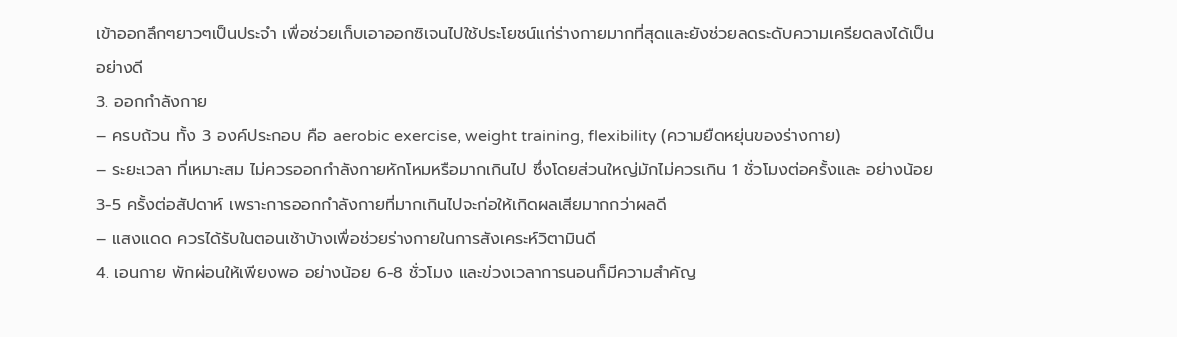เข้าออกลึกๆยาวๆเป็นประจำ เพื่อช่วยเก็บเอาออกซิเจนไปใช้ประโยชน์แก่ร่างกายมากที่สุดและยังช่วยลดระดับความเครียดลงได้เป็นอย่างดี
3. ออกกำลังกาย
– ครบถ้วน ทั้ง 3 องค์ประกอบ คือ aerobic exercise, weight training, flexibility (ความยืดหยุ่นของร่างกาย)
– ระยะเวลา ที่เหมาะสม ไม่ควรออกกำลังกายหักโหมหรือมากเกินไป ซึ่งโดยส่วนใหญ่มักไม่ควรเกิน 1 ชั่วโมงต่อครั้งและ อย่างน้อย 3-5 ครั้งต่อสัปดาห์ เพราะการออกกำลังกายที่มากเกินไปจะก่อให้เกิดผลเสียมากกว่าผลดี
– แสงแดด ควรได้รับในตอนเช้าบ้างเพื่อช่วยร่างกายในการสังเคระห์วิตามินดี
4. เอนกาย พักผ่อนให้เพียงพอ อย่างน้อย 6-8 ชั่วโมง และข่วงเวลาการนอนก็มีความสำคัญ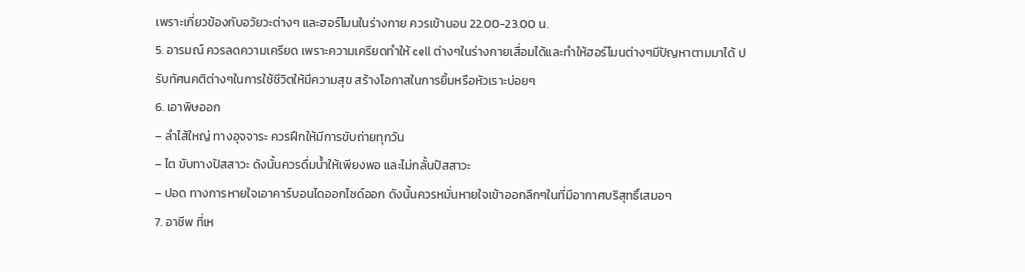เพราะเกี่ยวข้องกับอวัยวะต่างๆ และฮอร์โมนในร่างกาย ควรเข้านอน 22.00-23.00 น.
5. อารมณ์ ควรลดความเครียด เพราะความเครียดทำให้ cell ต่างๆในร่างกายเสื่อมได้และทำให้ฮอร์โมนต่างๆมีปัญหาตามมาได้ ปรับทัศนคติต่างๆในการใช้ชีวิตให้มีความสุข สร้างโอกาสในการยิ้มหรือหัวเราะบ่อยๆ
6. เอาพิษออก
– ลำไส้ใหญ่ ทางอุจจาระ ควรฝึกให้มีการขับถ่ายทุกวัน
– ไต ขับทางปัสสาวะ ดังนั้นควรดื่มน้ำให้เพียงพอ และไม่กลั้นปัสสาวะ
– ปอด ทางการหายใจเอาคาร์บอนไดออกไซด์ออก ดังนั้นควรหมั่นหายใจเข้าออกลึกๆในที่มีอากาศบริสุทธิ์เสมอๆ
7. อาชีพ ที่เห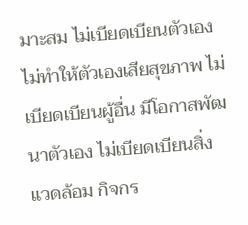มาะสม ไม่เบียดเบียนตัวเอง ไม่ทำให้ตัวเองเสียสุขภาพ ไม่เบียดเบียนผู้อื่น มีโอกาสพัฒนาตัวเอง ไม่เบียดเบียนสิ่งแวดล้อม กิจกร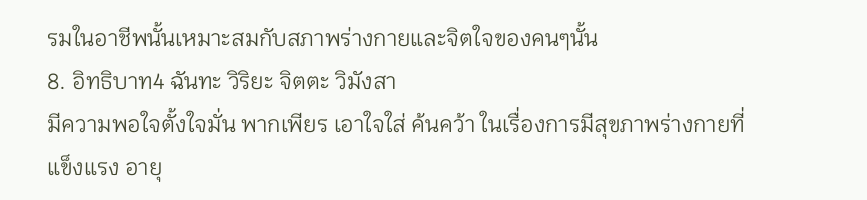รมในอาชีพนั้นเหมาะสมกับสภาพร่างกายและจิตใจของคนๆนั้น
8. อิทธิบาท4 ฉันทะ วิริยะ จิตตะ วิมังสา
มีความพอใจตั้งใจมั่น พากเพียร เอาใจใส่ ค้นคว้า ในเรื่องการมีสุขภาพร่างกายที่แข็งแรง อายุ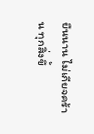ยืนนาน ไม่เกียจคร้าน ทุกสิ่งขึ้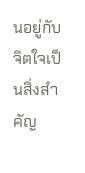นอยู่กับจิตใจเป็นสิ่งสำคัญ